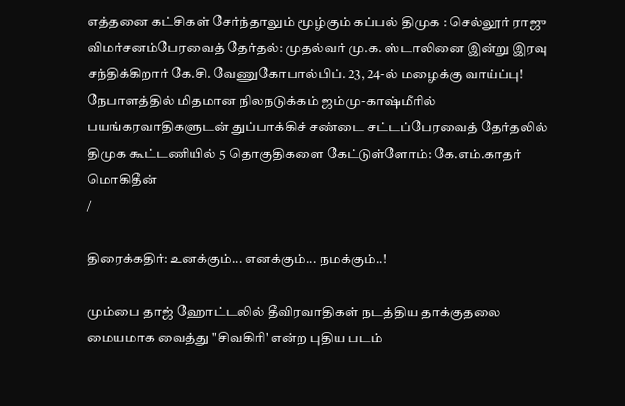எத்தனை கட்சிகள் சேர்ந்தாலும் மூழ்கும் கப்பல் திமுக : செல்லூர் ராஜு விமர்சனம்பேரவைத் தேர்தல்: முதல்வர் மு.க. ஸ்டாலினை இன்று இரவு சந்திக்கிறார் கே.சி. வேணுகோபால்பிப். 23, 24-ல் மழைக்கு வாய்ப்பு! நேபாளத்தில் மிதமான நிலநடுக்கம் ஜம்மு-காஷ்மீரில் பயங்கரவாதிகளுடன் துப்பாக்கிச் சண்டை சட்டப்பேரவைத் தேர்தலில் திமுக கூட்டணியில் 5 தொகுதிகளை கேட்டுள்ளோம்: கே.எம்.காதர் மொகிதீன்
/

திரைக்கதிர்: உனக்கும்... எனக்கும்... நமக்கும்..!

மும்பை தாஜ் ஹோட்டலில் தீவிரவாதிகள் நடத்திய தாக்குதலை மையமாக வைத்து "சிவகிரி' என்ற புதிய படம்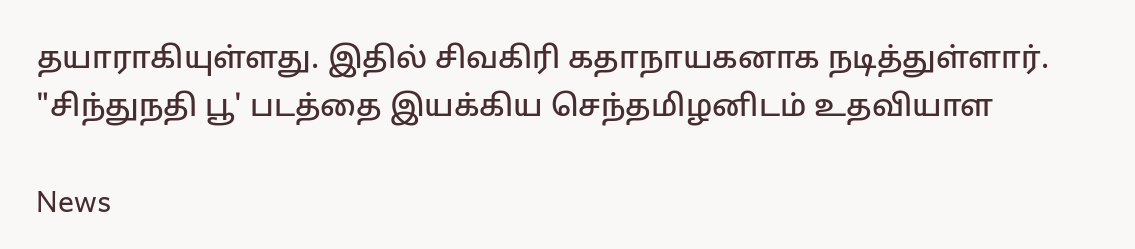தயாராகியுள்ளது. இதில் சிவகிரி கதாநாயகனாக நடித்துள்ளார். "சிந்துநதி பூ' படத்தை இயக்கிய செந்தமிழனிடம் உதவியாள

News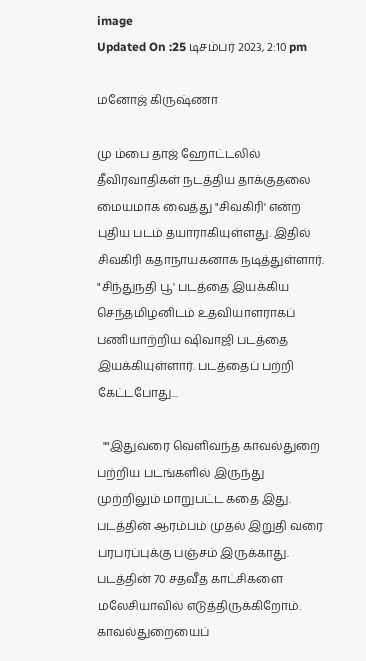image
Updated On :25 டிசம்பர் 2023, 2:10 pm

மனோஜ் கிருஷ்ணா

மு ம்பை தாஜ் ஹோட்டலில் தீவிரவாதிகள் நடத்திய தாக்குதலை மையமாக வைத்து "சிவகிரி' என்ற புதிய படம் தயாராகியுள்ளது. இதில் சிவகிரி கதாநாயகனாக நடித்துள்ளார். "சிந்துநதி பூ' படத்தை இயக்கிய செந்தமிழனிடம் உதவியாளராகப் பணியாற்றிய ஷிவாஜி படத்தை இயக்கியுள்ளார். படத்தைப் பற்றி கேட்டபோது...

  ""இதுவரை வெளிவந்த காவல்துறை பற்றிய படங்களில் இருந்து முற்றிலும் மாறுபட்ட கதை இது. படத்தின் ஆரம்பம் முதல் இறுதி வரை பரபரப்புக்கு பஞ்சம் இருக்காது. படத்தின் 70 சதவீத காட்சிகளை மலேசியாவில் எடுத்திருக்கிறோம். காவல்துறையைப்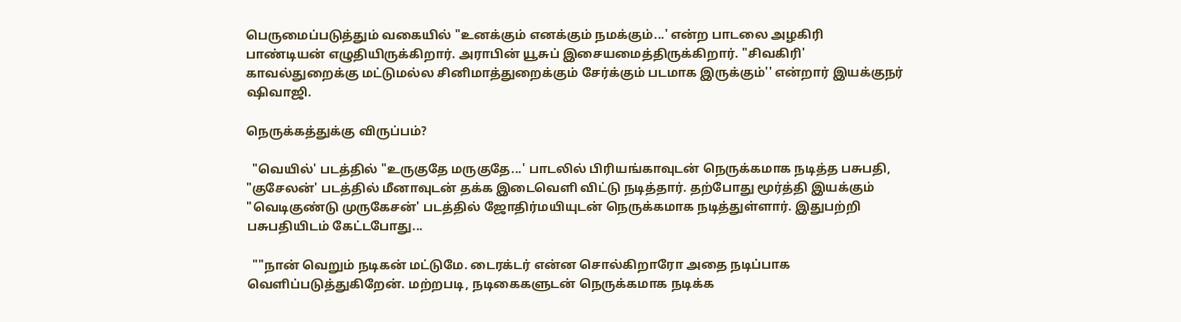பெருமைப்படுத்தும் வகையில் "உனக்கும் எனக்கும் நமக்கும்...' என்ற பாடலை அழகிரி பாண்டியன் எழுதியிருக்கிறார். அராபின் யூசுப் இசையமைத்திருக்கிறார். "சிவகிரி' காவல்துறைக்கு மட்டுமல்ல சினிமாத்துறைக்கும் சேர்க்கும் படமாக இருக்கும்'' என்றார் இயக்குநர் ஷிவாஜி.

நெருக்கத்துக்கு விருப்பம்?

  "வெயில்' படத்தில் "உருகுதே மருகுதே...' பாடலில் பிரியங்காவுடன் நெருக்கமாக நடித்த பசுபதி, "குசேலன்' படத்தில் மீனாவுடன் தக்க இடைவெளி விட்டு நடித்தார். தற்போது மூர்த்தி இயக்கும் "வெடிகுண்டு முருகேசன்' படத்தில் ஜோதிர்மயியுடன் நெருக்கமாக நடித்துள்ளார். இதுபற்றி பசுபதியிடம் கேட்டபோது...

  ""நான் வெறும் நடிகன் மட்டுமே. டைரக்டர் என்ன சொல்கிறாரோ அதை நடிப்பாக வெளிப்படுத்துகிறேன். மற்றபடி, நடிகைகளுடன் நெருக்கமாக நடிக்க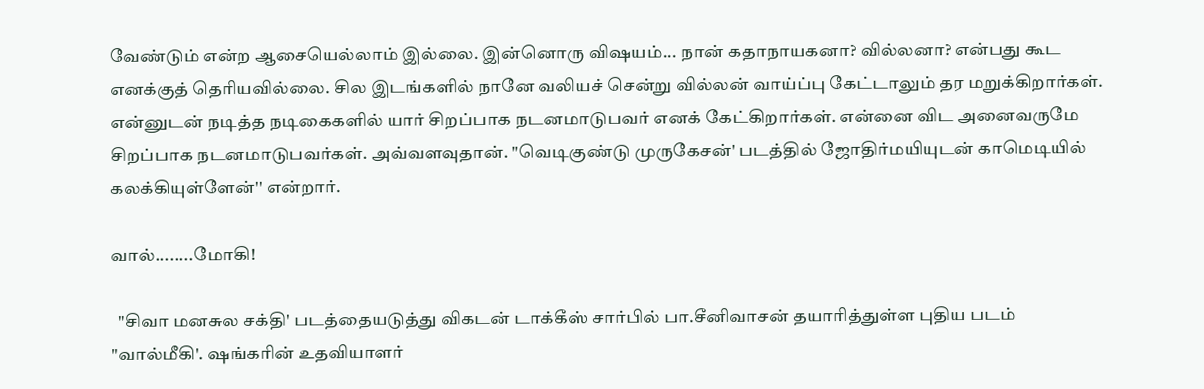வேண்டும் என்ற ஆசையெல்லாம் இல்லை. இன்னொரு விஷயம்... நான் கதாநாயகனா? வில்லனா? என்பது கூட எனக்குத் தெரியவில்லை. சில இடங்களில் நானே வலியச் சென்று வில்லன் வாய்ப்பு கேட்டாலும் தர மறுக்கிறார்கள். என்னுடன் நடித்த நடிகைகளில் யார் சிறப்பாக நடனமாடுபவர் எனக் கேட்கிறார்கள். என்னை விட அனைவருமே சிறப்பாக நடனமாடுபவர்கள். அவ்வளவுதான். "வெடிகுண்டு முருகேசன்' படத்தில் ஜோதிர்மயியுடன் காமெடியில் கலக்கியுள்ளேன்'' என்றார்.

வால்........மோகி!

  "சிவா மனசுல சக்தி' படத்தையடுத்து விகடன் டாக்கீஸ் சார்பில் பா.சீனிவாசன் தயாரித்துள்ள புதிய படம் "வால்மீகி'. ஷங்கரின் உதவியாளர்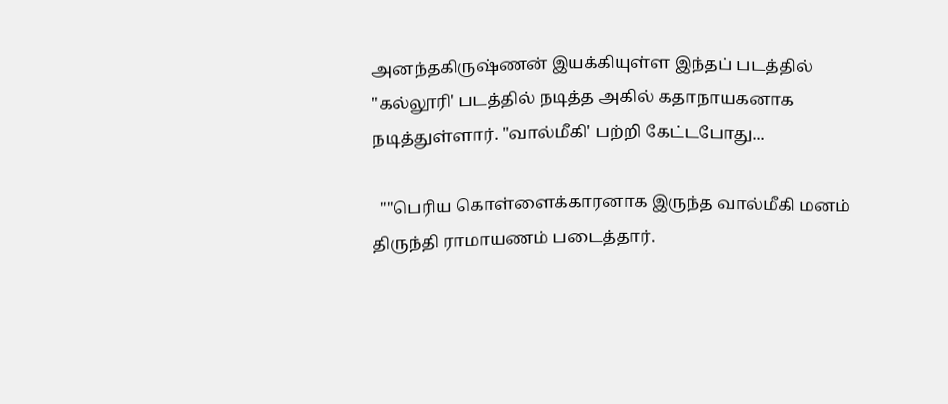அனந்தகிருஷ்ணன் இயக்கியுள்ள இந்தப் படத்தில் "கல்லூரி' படத்தில் நடித்த அகில் கதாநாயகனாக நடித்துள்ளார். "வால்மீகி' பற்றி கேட்டபோது...

  ""பெரிய கொள்ளைக்காரனாக இருந்த வால்மீகி மனம் திருந்தி ராமாயணம் படைத்தார்.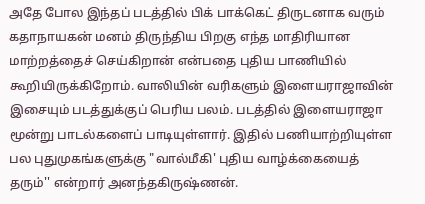அதே போல இந்தப் படத்தில் பிக் பாக்கெட் திருடனாக வரும் கதாநாயகன் மனம் திருந்திய பிறகு எந்த மாதிரியான மாற்றத்தைச் செய்கிறான் என்பதை புதிய பாணியில் கூறியிருக்கிறோம். வாலியின் வரிகளும் இளையராஜாவின் இசையும் படத்துக்குப் பெரிய பலம். படத்தில் இளையராஜா மூன்று பாடல்களைப் பாடியுள்ளார். இதில் பணியாற்றியுள்ள பல புதுமுகங்களுக்கு "வால்மீகி' புதிய வாழ்க்கையைத் தரும்'' என்றார் அனந்தகிருஷ்ணன்.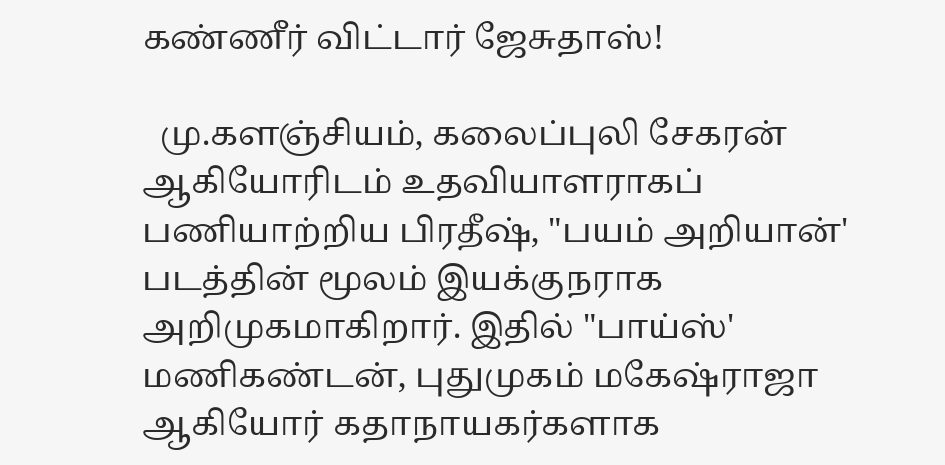கண்ணீர் விட்டார் ஜேசுதாஸ்!

  மு.களஞ்சியம், கலைப்புலி சேகரன் ஆகியோரிடம் உதவியாளராகப் பணியாற்றிய பிரதீஷ், "பயம் அறியான்' படத்தின் மூலம் இயக்குநராக அறிமுகமாகிறார். இதில் "பாய்ஸ்' மணிகண்டன், புதுமுகம் மகேஷ்ராஜா ஆகியோர் கதாநாயகர்களாக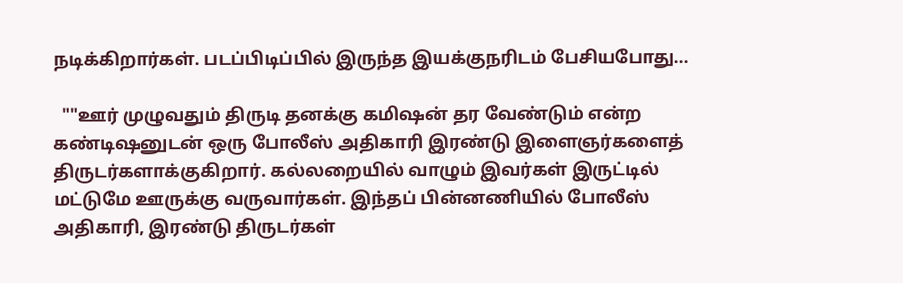நடிக்கிறார்கள். படப்பிடிப்பில் இருந்த இயக்குநரிடம் பேசியபோது...

  ""ஊர் முழுவதும் திருடி தனக்கு கமிஷன் தர வேண்டும் என்ற கண்டிஷனுடன் ஒரு போலீஸ் அதிகாரி இரண்டு இளைஞர்களைத் திருடர்களாக்குகிறார். கல்லறையில் வாழும் இவர்கள் இருட்டில் மட்டுமே ஊருக்கு வருவார்கள். இந்தப் பின்னணியில் போலீஸ் அதிகாரி, இரண்டு திருடர்கள்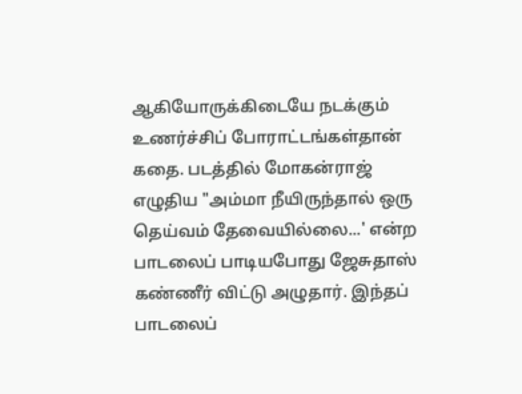ஆகியோருக்கிடையே நடக்கும் உணர்ச்சிப் போராட்டங்கள்தான் கதை. படத்தில் மோகன்ராஜ் எழுதிய "அம்மா நீயிருந்தால் ஒரு தெய்வம் தேவையில்லை...' என்ற பாடலைப் பாடியபோது ஜேசுதாஸ் கண்ணீர் விட்டு அழுதார். இந்தப் பாடலைப்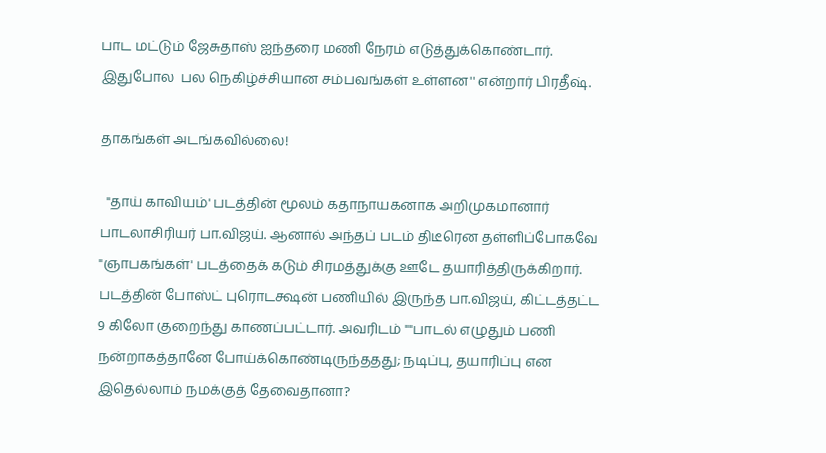பாட மட்டும் ஜேசுதாஸ் ஐந்தரை மணி நேரம் எடுத்துக்கொண்டார். இதுபோல  பல நெகிழ்ச்சியான சம்பவங்கள் உள்ளன'' என்றார் பிரதீஷ்.

தாகங்கள் அடங்கவில்லை!

  "தாய் காவியம்' படத்தின் மூலம் கதாநாயகனாக அறிமுகமானார் பாடலாசிரியர் பா.விஜய். ஆனால் அந்தப் படம் திடீரென தள்ளிப்போகவே "ஞாபகங்கள்' படத்தைக் கடும் சிரமத்துக்கு ஊடே தயாரித்திருக்கிறார். படத்தின் போஸ்ட் புரொடக்ஷன் பணியில் இருந்த பா.விஜய், கிட்டத்தட்ட 9 கிலோ குறைந்து காணப்பட்டார். அவரிடம் ""பாடல் எழுதும் பணி நன்றாகத்தானே போய்க்கொண்டிருந்ததது; நடிப்பு, தயாரிப்பு என இதெல்லாம் நமக்குத் தேவைதானா?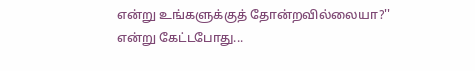என்று உங்களுக்குத் தோன்றவில்லையா?'' என்று கேட்டபோது...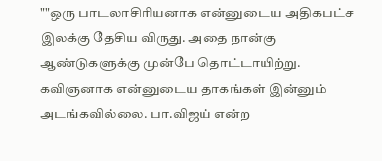""ஒரு பாடலாசிரியனாக என்னுடைய அதிகபட்ச இலக்கு தேசிய விருது. அதை நான்கு ஆண்டுகளுக்கு முன்பே தொட்டாயிற்று. கவிஞனாக என்னுடைய தாகங்கள் இன்னும் அடங்கவில்லை. பா.விஜய் என்ற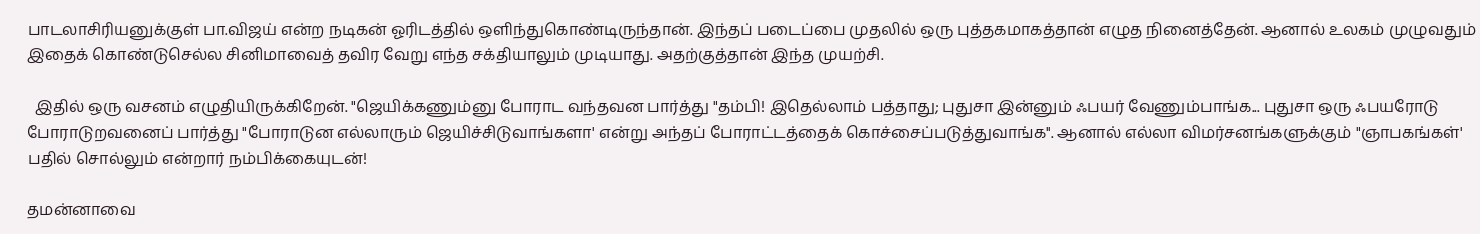பாடலாசிரியனுக்குள் பா.விஜய் என்ற நடிகன் ஓரிடத்தில் ஒளிந்துகொண்டிருந்தான். இந்தப் படைப்பை முதலில் ஒரு புத்தகமாகத்தான் எழுத நினைத்தேன். ஆனால் உலகம் முழுவதும் இதைக் கொண்டுசெல்ல சினிமாவைத் தவிர வேறு எந்த சக்தியாலும் முடியாது. அதற்குத்தான் இந்த முயற்சி.

  இதில் ஒரு வசனம் எழுதியிருக்கிறேன். "ஜெயிக்கணும்னு போராட வந்தவன பார்த்து "தம்பி! இதெல்லாம் பத்தாது; புதுசா இன்னும் ஃபயர் வேணும்பாங்க... புதுசா ஒரு ஃபயரோடு போராடுறவனைப் பார்த்து "போராடுன எல்லாரும் ஜெயிச்சிடுவாங்களா' என்று அந்தப் போராட்டத்தைக் கொச்சைப்படுத்துவாங்க''. ஆனால் எல்லா விமர்சனங்களுக்கும் "ஞாபகங்கள்' பதில் சொல்லும் என்றார் நம்பிக்கையுடன்!

தமன்னாவை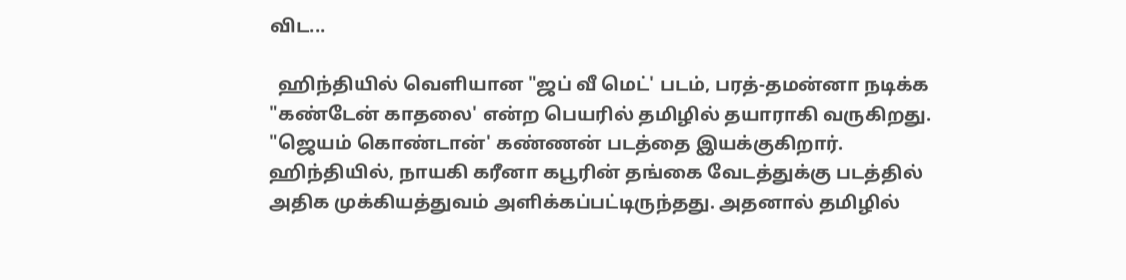விட...

  ஹிந்தியில் வெளியான "ஜப் வீ மெட்' படம், பரத்-தமன்னா நடிக்க "கண்டேன் காதலை' என்ற பெயரில் தமிழில் தயாராகி வருகிறது. "ஜெயம் கொண்டான்' கண்ணன் படத்தை இயக்குகிறார். ஹிந்தியில், நாயகி கரீனா கபூரின் தங்கை வேடத்துக்கு படத்தில் அதிக முக்கியத்துவம் அளிக்கப்பட்டிருந்தது. அதனால் தமிழில்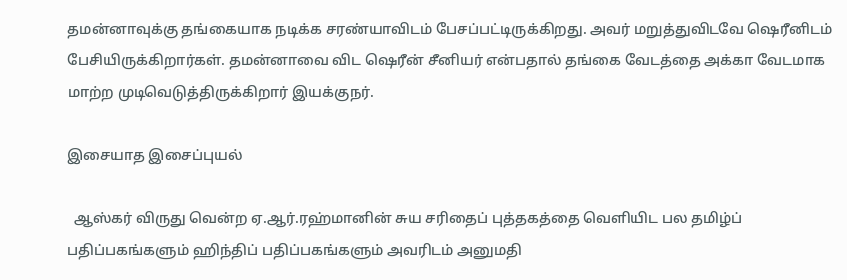தமன்னாவுக்கு தங்கையாக நடிக்க சரண்யாவிடம் பேசப்பட்டிருக்கிறது. அவர் மறுத்துவிடவே ஷெரீனிடம் பேசியிருக்கிறார்கள். தமன்னாவை விட ஷெரீன் சீனியர் என்பதால் தங்கை வேடத்தை அக்கா வேடமாக மாற்ற முடிவெடுத்திருக்கிறார் இயக்குநர்.

இசையாத இசைப்புயல்

  ஆஸ்கர் விருது வென்ற ஏ.ஆர்.ரஹ்மானின் சுய சரிதைப் புத்தகத்தை வெளியிட பல தமிழ்ப் பதிப்பகங்களும் ஹிந்திப் பதிப்பகங்களும் அவரிடம் அனுமதி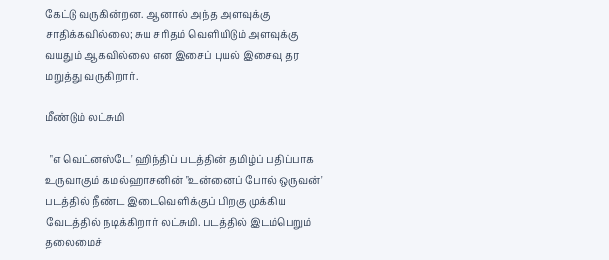கேட்டு வருகின்றன. ஆனால் அந்த அளவுக்கு சாதிக்கவில்லை; சுய சரிதம் வெளியிடும் அளவுக்கு வயதும் ஆகவில்லை என இசைப் புயல் இசைவு தர மறுத்து வருகிறார்.

மீண்டும் லட்சுமி

  "எ வெட்னஸ்டே' ஹிந்திப் படத்தின் தமிழ்ப் பதிப்பாக உருவாகும் கமல்ஹாசனின் "உன்னைப் போல் ஒருவன்' படத்தில் நீண்ட இடைவெளிக்குப் பிறகு முக்கிய வேடத்தில் நடிக்கிறார் லட்சுமி. படத்தில் இடம்பெறும் தலைமைச்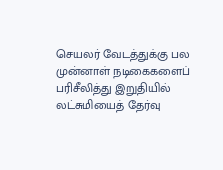செயலர் வேடத்துக்கு பல முன்னாள் நடிகைகளைப் பரிசீலித்து இறுதியில் லட்சுமியைத் தேர்வு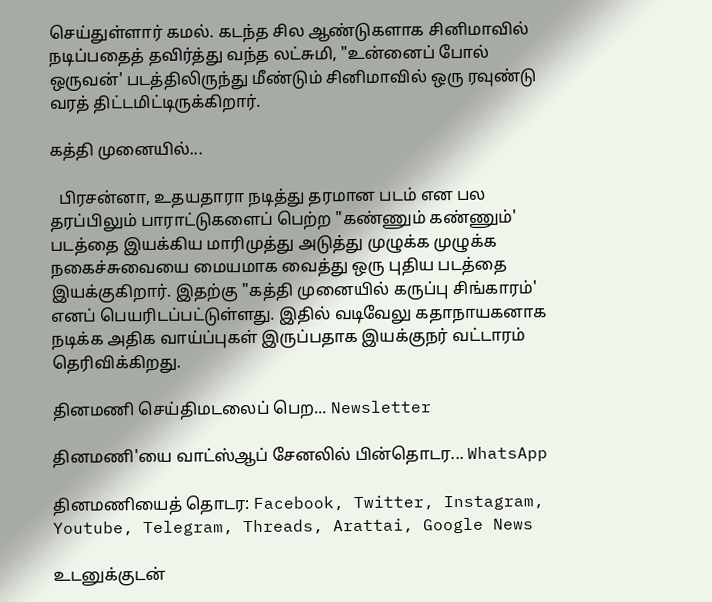செய்துள்ளார் கமல். கடந்த சில ஆண்டுகளாக சினிமாவில் நடிப்பதைத் தவிர்த்து வந்த லட்சுமி, "உன்னைப் போல் ஒருவன்' படத்திலிருந்து மீண்டும் சினிமாவில் ஒரு ரவுண்டு வரத் திட்டமிட்டிருக்கிறார்.

கத்தி முனையில்...

  பிரசன்னா, உதயதாரா நடித்து தரமான படம் என பல தரப்பிலும் பாராட்டுகளைப் பெற்ற "கண்ணும் கண்ணும்' படத்தை இயக்கிய மாரிமுத்து அடுத்து முழுக்க முழுக்க நகைச்சுவையை மையமாக வைத்து ஒரு புதிய படத்தை இயக்குகிறார். இதற்கு "கத்தி முனையில் கருப்பு சிங்காரம்' எனப் பெயரிடப்பட்டுள்ளது. இதில் வடிவேலு கதாநாயகனாக நடிக்க அதிக வாய்ப்புகள் இருப்பதாக இயக்குநர் வட்டாரம் தெரிவிக்கிறது.

தினமணி செய்திமடலைப் பெற... Newsletter

தினமணி'யை வாட்ஸ்ஆப் சேனலில் பின்தொடர... WhatsApp

தினமணியைத் தொடர: Facebook, Twitter, Instagram, Youtube, Telegram, Threads, Arattai, Google News

உடனுக்குடன்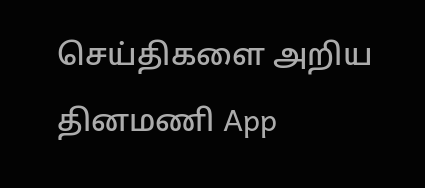செய்திகளை அறிய தினமணி App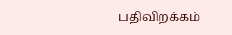பதிவிறக்கம்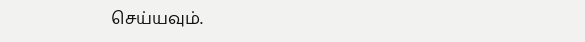செய்யவும்.